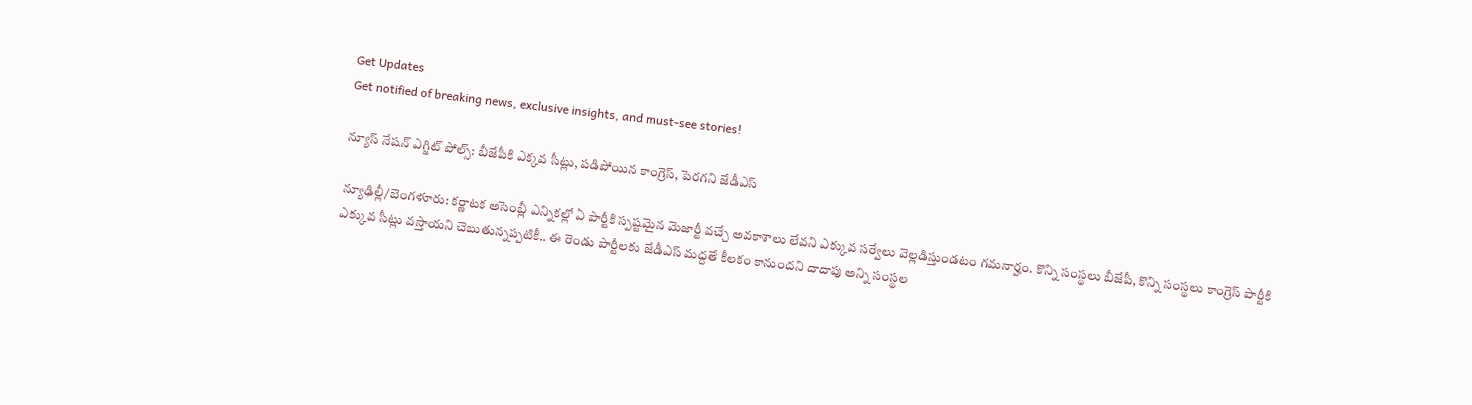Get Updates
Get notified of breaking news, exclusive insights, and must-see stories!

న్యూస్ నేషన్ ఎగ్జిట్ పోల్స్: బీజేపీకి ఎక్కవ సీట్లు, పడిపోయిన కాంగ్రెస్, పెరగని జేడీఎస్

న్యూఢిల్లీ/బెంగళూరు: కర్ణాటక అసెంబ్లీ ఎన్నికల్లో ఏ పార్టీకి స్పష్టమైన మెజార్టీ వచ్చే అవకాశాలు లేవని ఎక్కువ సర్వేలు వెల్లడిస్తుండటం గమనార్హం. కొన్ని సంస్థలు బీజేపీ, కొన్ని సంస్థలు కాంగ్రెస్ పార్టీకి ఎక్కువ సీట్లు వస్తాయని చెబుతున్నప్పటికీ.. ఈ రెండు పార్టీలకు జేడీఎస్ మద్దతే కీలకం కానుందని దాదాపు అన్ని సంస్థల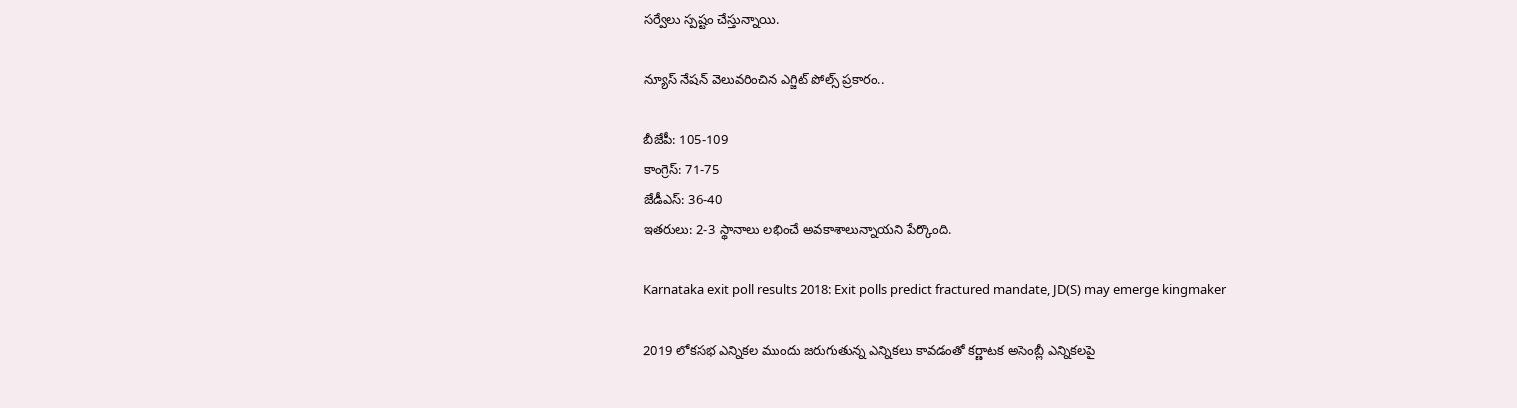సర్వేలు స్పష్టం చేస్తున్నాయి.

న్యూస్ నేషన్ వెలువరించిన ఎగ్జిట్ పోల్స్ ప్రకారం..

బీజేపీ: 105-109
కాంగ్రెస్: 71-75
జేడీఎస్: 36-40
ఇతరులు: 2-3 స్థానాలు లభించే అవకాశాలున్నాయని పేర్కొంది.

Karnataka exit poll results 2018: Exit polls predict fractured mandate, JD(S) may emerge kingmaker

2019 లోకసభ ఎన్నికల ముందు జరుగుతున్న ఎన్నికలు కావడంతో కర్ణాటక అసెంబ్లీ ఎన్నికలపై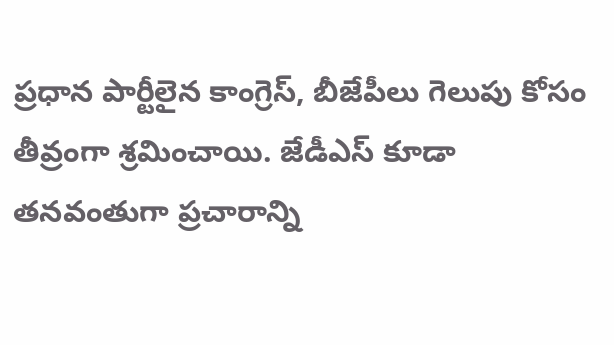ప్రధాన పార్టీలైన కాంగ్రెస్, బీజేపీలు గెలుపు కోసం తీవ్రంగా శ్రమించాయి. జేడీఎస్ కూడా తనవంతుగా ప్రచారాన్ని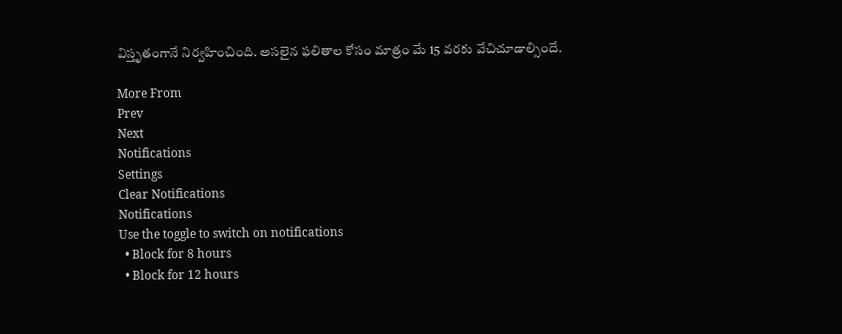విస్తృతంగానే నిర్వహించింది. అసలైన ఫలితాల కోసం మాత్రం మే 15 వరకు వేచిచూడాల్సిందే.

More From
Prev
Next
Notifications
Settings
Clear Notifications
Notifications
Use the toggle to switch on notifications
  • Block for 8 hours
  • Block for 12 hours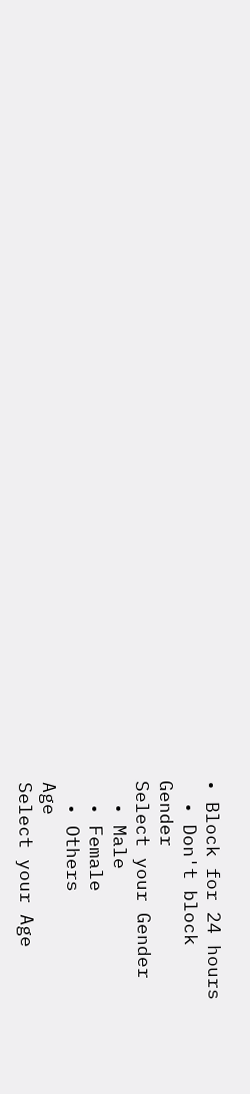• Block for 24 hours
  • Don't block
Gender
Select your Gender
  • Male
  • Female
  • Others
Age
Select your Age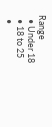Range
  • Under 18
  • 18 to 25
  •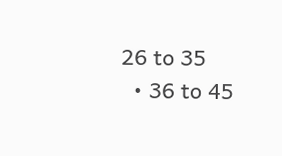26 to 35
  • 36 to 45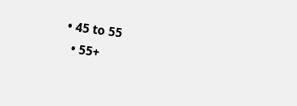• 45 to 55
  • 55+